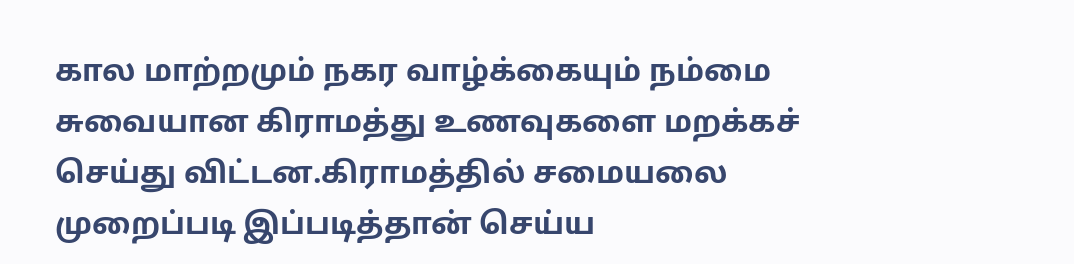கால மாற்றமும் நகர வாழ்க்கையும் நம்மை சுவையான கிராமத்து உணவுகளை மறக்கச் செய்து விட்டன.கிராமத்தில் சமையலை முறைப்படி இப்படித்தான் செய்ய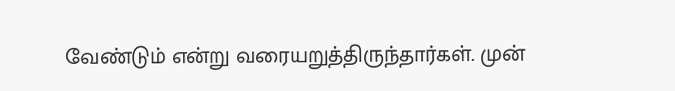வேண்டும் என்று வரையறுத்திருந்தார்கள். முன்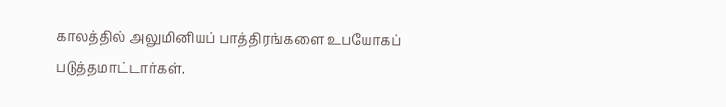காலத்தில் அலுமினியப் பாத்திரங்களை உபயோகப் படுத்தமாட்டார்கள்.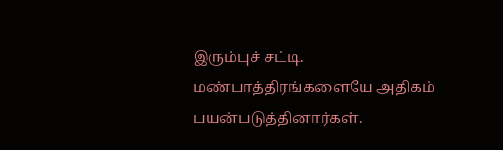இரும்புச் சட்டி. மண்பாத்திரங்களையே அதிகம் பயன்படுத்தினார்கள்.